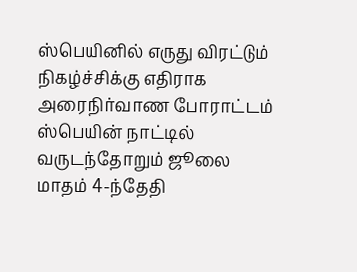ஸ்பெயினில் எருது விரட்டும் நிகழ்ச்சிக்கு எதிராக அரைநிர்வாண போராட்டம்
ஸ்பெயின் நாட்டில் வருடந்தோறும் ஜூலை மாதம் 4-ந்தேதி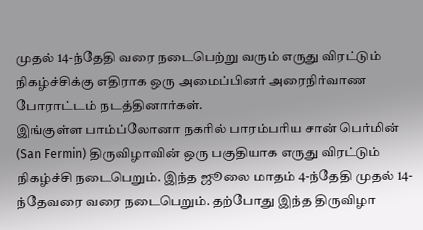முதல் 14-ந்தேதி வரை நடைபெற்று வரும் எருது விரட்டும் நிகழ்ச்சிக்கு எதிராக ஒரு அமைப்பினர் அரைநிர்வாண போராட்டம் நடத்தினார்கள்.
இங்குள்ள பாம்ப்லோனா நகரில் பாரம்பரிய சான் பெர்மின் (San Fermin) திருவிழாவின் ஒரு பகுதியாக எருது விரட்டும் நிகழ்ச்சி நடைபெறும். இந்த ஜூலை மாதம் 4-ந்தேதி முதல் 14-ந்தேவரை வரை நடைபெறும். தற்போது இந்த திருவிழா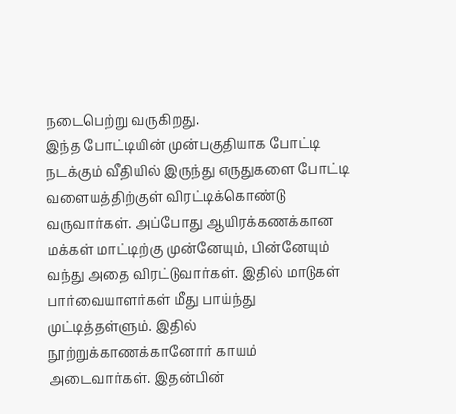நடைபெற்று வருகிறது.
இந்த போட்டியின் முன்பகுதியாக போட்டி நடக்கும் வீதியில் இருந்து எருதுகளை போட்டி வளையத்திற்குள் விரட்டிக்கொண்டு வருவார்கள். அப்போது ஆயிரக்கணக்கான மக்கள் மாட்டிற்கு முன்னேயும், பின்னேயும் வந்து அதை விரட்டுவார்கள். இதில் மாடுகள் பார்வையாளர்கள் மீது பாய்ந்து முட்டித்தள்ளும். இதில் நூற்றுக்காணக்கானோர் காயம் அடைவார்கள். இதன்பின்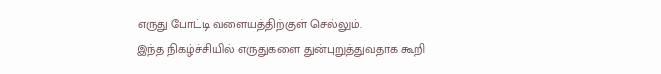எருது போட்டி வளையத்திற்குள் செல்லும்.
இந்த நிகழ்ச்சியில் எருதுகளை துன்புறுத்துவதாக கூறி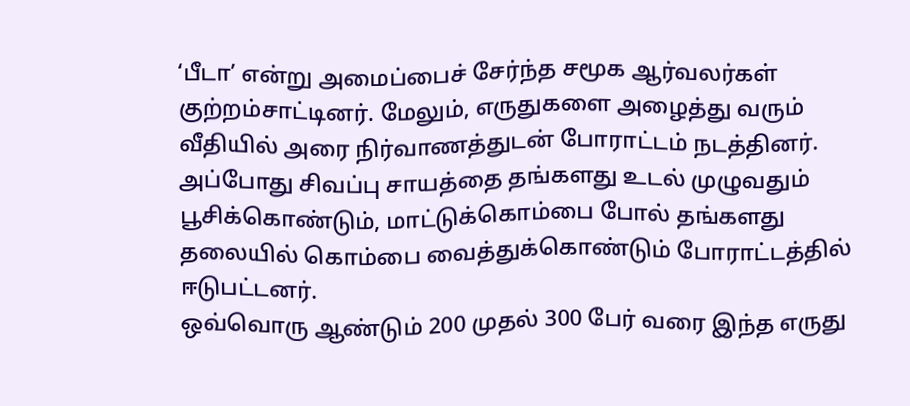‘பீடா’ என்று அமைப்பைச் சேர்ந்த சமூக ஆர்வலர்கள் குற்றம்சாட்டினர். மேலும், எருதுகளை அழைத்து வரும் வீதியில் அரை நிர்வாணத்துடன் போராட்டம் நடத்தினர். அப்போது சிவப்பு சாயத்தை தங்களது உடல் முழுவதும் பூசிக்கொண்டும், மாட்டுக்கொம்பை போல் தங்களது தலையில் கொம்பை வைத்துக்கொண்டும் போராட்டத்தில் ஈடுபட்டனர்.
ஒவ்வொரு ஆண்டும் 200 முதல் 300 பேர் வரை இந்த எருது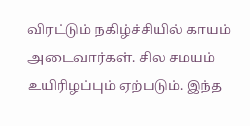விரட்டும் நகிழ்ச்சியில் காயம் அடைவார்கள். சில சமயம் உயிரிழப்பும் ஏற்படும். இந்த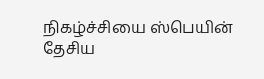நிகழ்ச்சியை ஸ்பெயின் தேசிய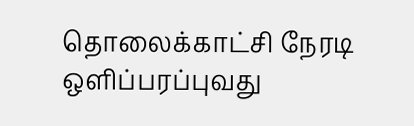தொலைக்காட்சி நேரடி ஒளிப்பரப்புவது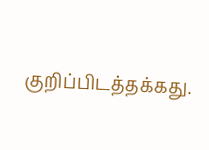குறிப்பிடத்தக்கது.